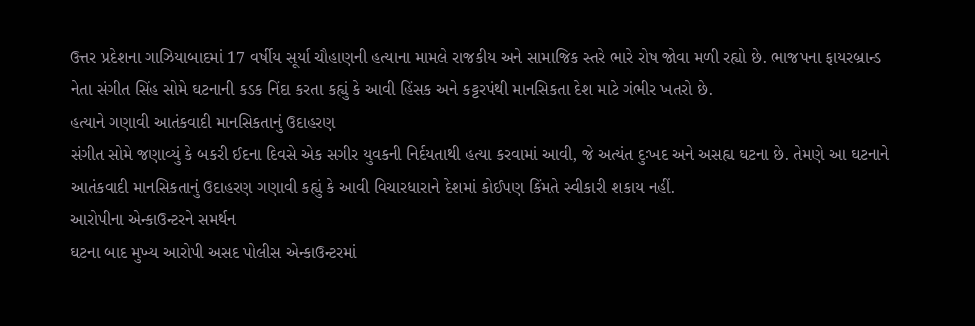ઉત્તર પ્રદેશના ગાઝિયાબાદમાં 17 વર્ષીય સૂર્યા ચૌહાણની હત્યાના મામલે રાજકીય અને સામાજિક સ્તરે ભારે રોષ જોવા મળી રહ્યો છે. ભાજપના ફાયરબ્રાન્ડ નેતા સંગીત સિંહ સોમે ઘટનાની કડક નિંદા કરતા કહ્યું કે આવી હિંસક અને કટ્ટરપંથી માનસિકતા દેશ માટે ગંભીર ખતરો છે.
હત્યાને ગણાવી આતંકવાદી માનસિકતાનું ઉદાહરણ
સંગીત સોમે જણાવ્યું કે બકરી ઈદના દિવસે એક સગીર યુવકની નિર્દયતાથી હત્યા કરવામાં આવી, જે અત્યંત દુઃખદ અને અસહ્ય ઘટના છે. તેમણે આ ઘટનાને આતંકવાદી માનસિકતાનું ઉદાહરણ ગણાવી કહ્યું કે આવી વિચારધારાને દેશમાં કોઈપણ કિંમતે સ્વીકારી શકાય નહીં.
આરોપીના એન્કાઉન્ટરને સમર્થન
ઘટના બાદ મુખ્ય આરોપી અસદ પોલીસ એન્કાઉન્ટરમાં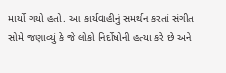માર્યો ગયો હતો. આ કાર્યવાહીનું સમર્થન કરતાં સંગીત સોમે જણાવ્યું કે જે લોકો નિર્દોષોની હત્યા કરે છે અને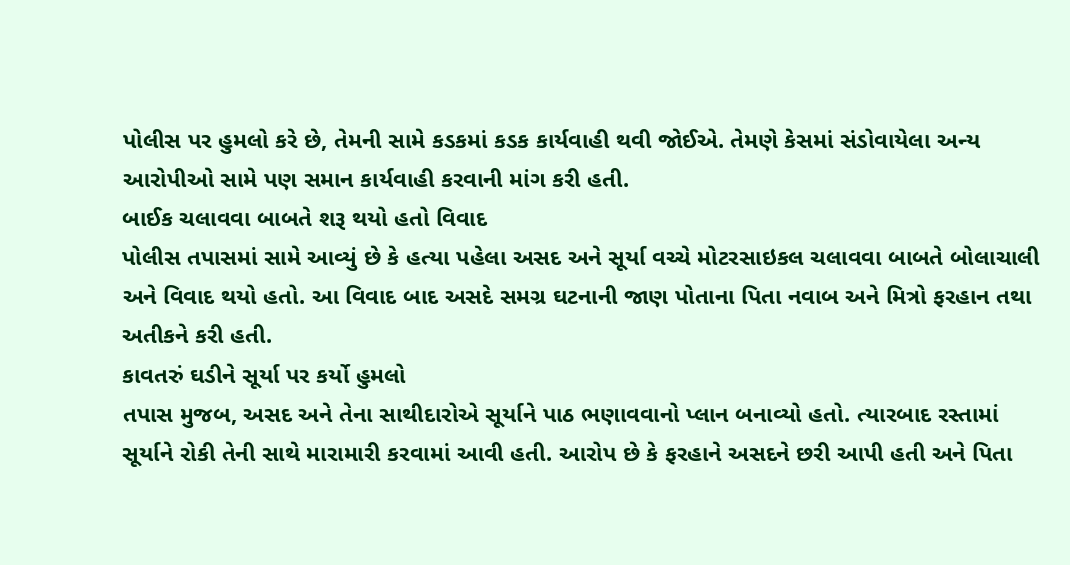પોલીસ પર હુમલો કરે છે, તેમની સામે કડકમાં કડક કાર્યવાહી થવી જોઈએ. તેમણે કેસમાં સંડોવાયેલા અન્ય આરોપીઓ સામે પણ સમાન કાર્યવાહી કરવાની માંગ કરી હતી.
બાઈક ચલાવવા બાબતે શરૂ થયો હતો વિવાદ
પોલીસ તપાસમાં સામે આવ્યું છે કે હત્યા પહેલા અસદ અને સૂર્યા વચ્ચે મોટરસાઇકલ ચલાવવા બાબતે બોલાચાલી અને વિવાદ થયો હતો. આ વિવાદ બાદ અસદે સમગ્ર ઘટનાની જાણ પોતાના પિતા નવાબ અને મિત્રો ફરહાન તથા અતીકને કરી હતી.
કાવતરું ઘડીને સૂર્યા પર કર્યો હુમલો
તપાસ મુજબ, અસદ અને તેના સાથીદારોએ સૂર્યાને પાઠ ભણાવવાનો પ્લાન બનાવ્યો હતો. ત્યારબાદ રસ્તામાં સૂર્યાને રોકી તેની સાથે મારામારી કરવામાં આવી હતી. આરોપ છે કે ફરહાને અસદને છરી આપી હતી અને પિતા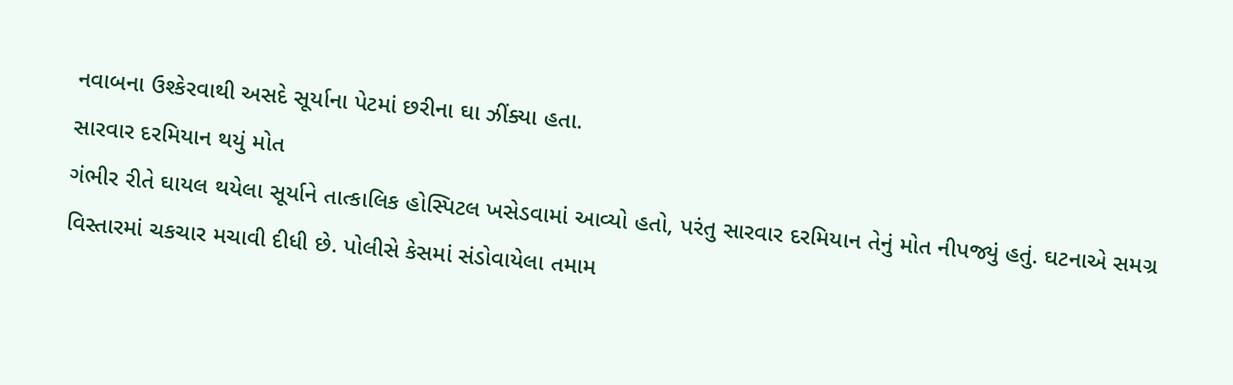નવાબના ઉશ્કેરવાથી અસદે સૂર્યાના પેટમાં છરીના ઘા ઝીંક્યા હતા.
સારવાર દરમિયાન થયું મોત
ગંભીર રીતે ઘાયલ થયેલા સૂર્યાને તાત્કાલિક હોસ્પિટલ ખસેડવામાં આવ્યો હતો, પરંતુ સારવાર દરમિયાન તેનું મોત નીપજ્યું હતું. ઘટનાએ સમગ્ર વિસ્તારમાં ચકચાર મચાવી દીધી છે. પોલીસે કેસમાં સંડોવાયેલા તમામ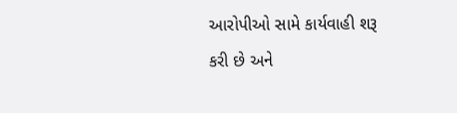આરોપીઓ સામે કાર્યવાહી શરૂ કરી છે અને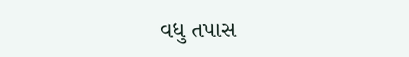વધુ તપાસ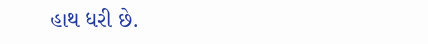હાથ ધરી છે.